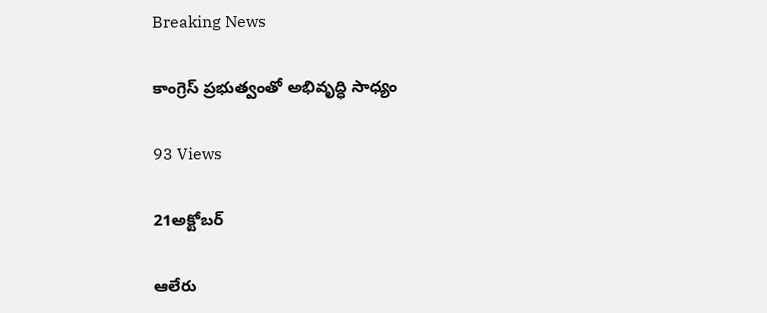Breaking News

కాంగ్రెస్ ప్రభుత్వంతో అభివృద్ధి సాధ్యం

93 Views

21అక్టోబర్

ఆలేరు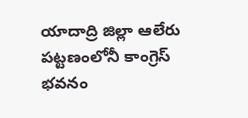యాదాద్రి జిల్లా ఆలేరు పట్టణంలోనీ కాంగ్రెస్ భవనం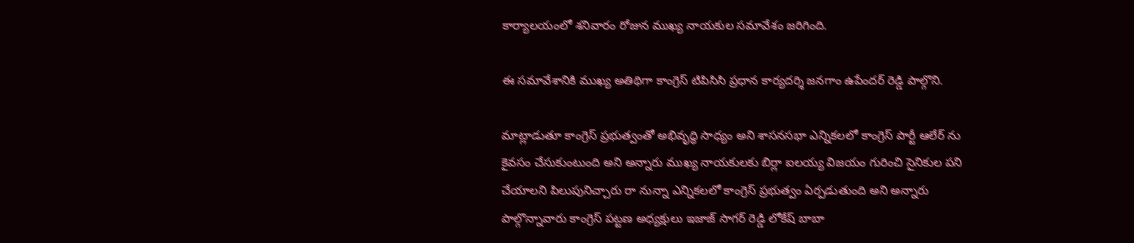కార్యాలయంలో శనివారం రోజున ముఖ్య నాయకుల సమావేశం జరిగింది.

ఈ సమావేశానికి ముఖ్య అతిథిగా కాంగ్రెస్ టిపిసిసి ప్రధాన కార్యదర్శి జనగాం ఉపేందర్ రెడ్డి పాల్గొని.

మాట్లాడుతూ కాంగ్రెస్ ప్రభుత్వంతో అభివృద్ధి సాధ్యం అని శాసనసభా ఎన్నికలలో కాంగ్రెస్ పార్టీ ఆలేర్ ను కైవసం చేసుకుంటుంది అని అన్నారు ముఖ్య నాయకులకు బిర్లా ఐలయ్య విజయం గురించి సైనికుల పని చేయాలని పిలుపునిచ్చారు రా నున్నా ఎన్నికలలో కాంగ్రెస్ ప్రభుత్వం ఏర్పడుతుంది అని అన్నారు పాల్గొన్నావారు కాంగ్రెస్ పట్టణ అధ్యక్షులు ఇజాజ్ సాగర్ రెడ్డి లోకేష్ బాబా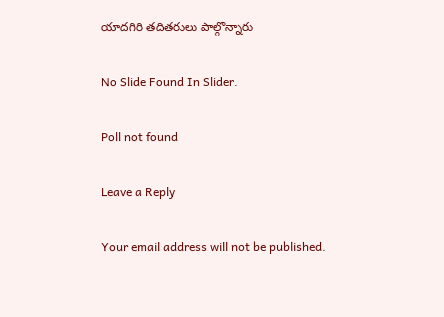యాదగిరి తదితరులు పాల్గొన్నారు

No Slide Found In Slider.

Poll not found

Leave a Reply

Your email address will not be published.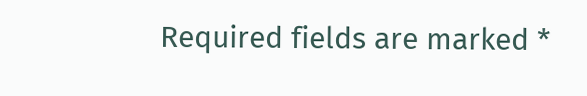Required fields are marked *